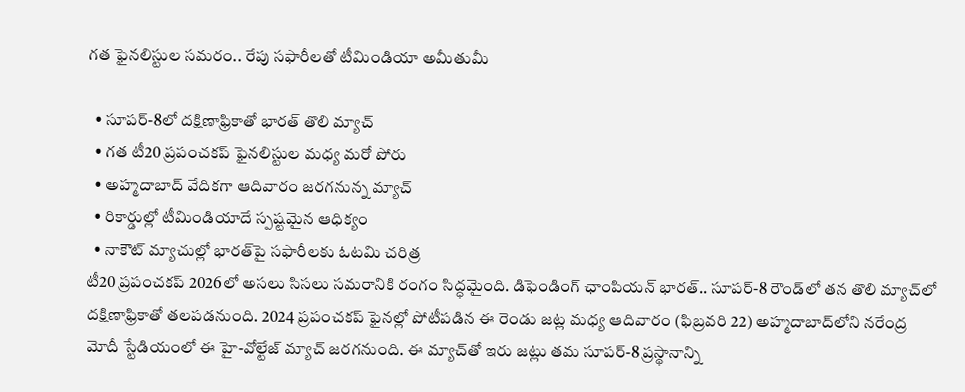గత ఫైనలిస్టుల సమరం.. రేపు సఫారీలతో టీమిండియా అమీతుమీ

  • సూపర్-8లో దక్షిణాఫ్రికాతో భారత్ తొలి మ్యాచ్
  • గత టీ20 ప్రపంచకప్ ఫైనలిస్టుల మధ్య మరో పోరు
  • అహ్మదాబాద్ వేదికగా ఆదివారం జరగనున్న మ్యాచ్
  • రికార్డుల్లో టీమిండియాదే స్పష్టమైన ఆధిక్యం
  • నాకౌట్ మ్యాచుల్లో భారత్‌పై సఫారీలకు ఓటమి చరిత్ర
టీ20 ప్రపంచకప్ 2026లో అసలు సిసలు సమరానికి రంగం సిద్ధమైంది. డిఫెండింగ్ ఛాంపియన్ భారత్.. సూపర్-8 రౌండ్‌లో తన తొలి మ్యాచ్‌లో దక్షిణాఫ్రికాతో తలపడనుంది. 2024 ప్రపంచకప్ ఫైనల్లో పోటీపడిన ఈ రెండు జట్ల మధ్య ఆదివారం (ఫిబ్రవరి 22) అహ్మదాబాద్‌లోని నరేంద్ర మోదీ స్టేడియంలో ఈ హై-వోల్టేజ్ మ్యాచ్ జరగనుంది. ఈ మ్యాచ్‌తో ఇరు జట్లు తమ సూపర్-8 ప్రస్థానాన్ని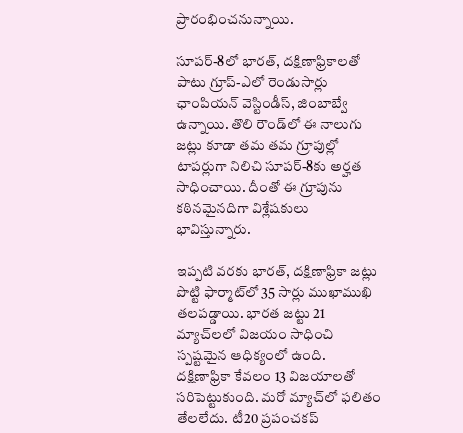ప్రారంభించనున్నాయి.

సూపర్-8లో భారత్, దక్షిణాఫ్రికాలతో పాటు గ్రూప్-ఎలో రెండుసార్లు ఛాంపియన్ వెస్టిండీస్, జింబాబ్వే ఉన్నాయి. తొలి రౌండ్‌లో ఈ నాలుగు జట్లు కూడా తమ తమ గ్రూపుల్లో టాపర్లుగా నిలిచి సూపర్-8కు అర్హత సాధించాయి. దీంతో ఈ గ్రూపును కఠినమైనదిగా విశ్లేషకులు భావిస్తున్నారు.

ఇప్పటి వరకు భారత్, దక్షిణాఫ్రికా జట్లు పొట్టి ఫార్మాట్‌లో 35 సార్లు ముఖాముఖి తలపడ్డాయి. భారత జట్టు 21 మ్యాచ్‌లలో విజయం సాధించి స్పష్టమైన ఆధిక్యంలో ఉంది. దక్షిణాఫ్రికా కేవలం 13 విజయాలతో సరిపెట్టుకుంది. మరో మ్యాచ్‌లో ఫలితం తేలలేదు. టీ20 ప్రపంచకప్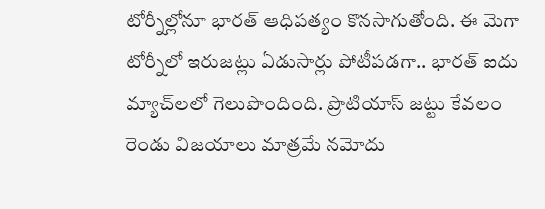టోర్నీల్లోనూ భారత్ ఆధిపత్యం కొనసాగుతోంది. ఈ మెగా టోర్నీలో ఇరుజట్లు ఏడుసార్లు పోటీపడగా.. భారత్ ఐదు మ్యాచ్‌లలో గెలుపొందింది. ప్రొటియాస్ జట్టు కేవలం రెండు విజయాలు మాత్రమే నమోదు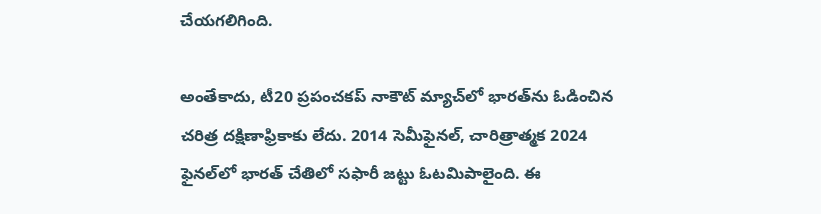చేయగలిగింది.

అంతేకాదు, టీ20 ప్రపంచకప్ నాకౌట్ మ్యాచ్‌లో భారత్‌ను ఓడించిన చరిత్ర దక్షిణాఫ్రికాకు లేదు. 2014 సెమీఫైనల్, చారిత్రాత్మక 2024 ఫైనల్‌లో భారత్ చేతిలో సఫారీ జట్టు ఓటమిపాలైంది. ఈ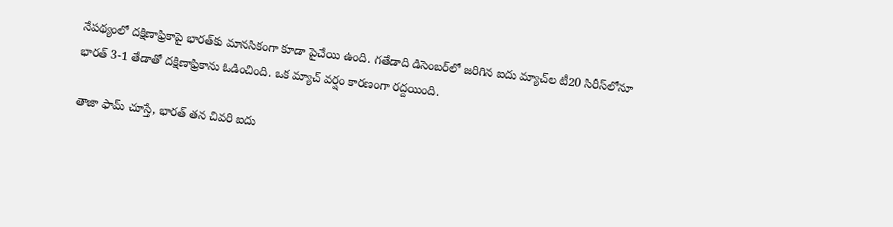నేపథ్యంలో దక్షిణాఫ్రికాపై భారత్‌కు మానసికంగా కూడా పైచేయి ఉంది. గతేడాది డిసెంబర్‌లో జరిగిన ఐదు మ్యాచ్‌ల టీ20 సిరీస్‌లోనూ భారత్ 3-1 తేడాతో దక్షిణాఫ్రికాను ఓడించింది. ఒక మ్యాచ్ వర్షం కారణంగా రద్దయింది.

తాజా ఫామ్ చూస్తే, భారత్ తన చివరి ఐదు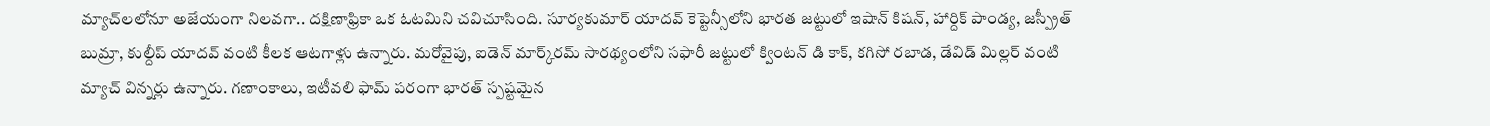మ్యాచ్‌లలోనూ అజేయంగా నిలవగా.. దక్షిణాఫ్రికా ఒక ఓటమిని చవిచూసింది. సూర్యకుమార్ యాదవ్ కెప్టెన్సీలోని భారత జట్టులో ఇషాన్ కిషన్, హార్దిక్ పాండ్య, జస్ప్రీత్ బుమ్రా, కుల్దీప్ యాదవ్ వంటి కీలక ఆటగాళ్లు ఉన్నారు. మరోవైపు, ఐడెన్ మార్క్‌రమ్ సారథ్యంలోని సఫారీ జట్టులో క్వింటన్ డి కాక్, కగిసో రబాడ, డేవిడ్ మిల్లర్ వంటి మ్యాచ్ విన్నర్లు ఉన్నారు. గణాంకాలు, ఇటీవలి ఫామ్ పరంగా భారత్ స్పష్టమైన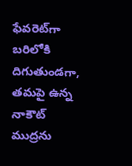ఫేవరెట్‌గా బరిలోకి దిగుతుండగా, తమపై ఉన్న నాకౌట్ ముద్రను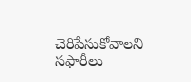చెరిపేసుకోవాలని సఫారీలు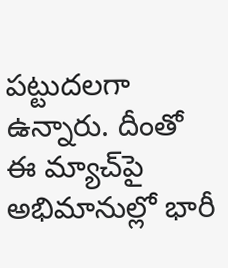పట్టుదలగా ఉన్నారు. దీంతో ఈ మ్యాచ్‌పై అభిమానుల్లో భారీ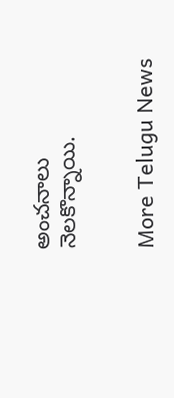అంచనాలు నెలకొన్నాయి.


More Telugu News